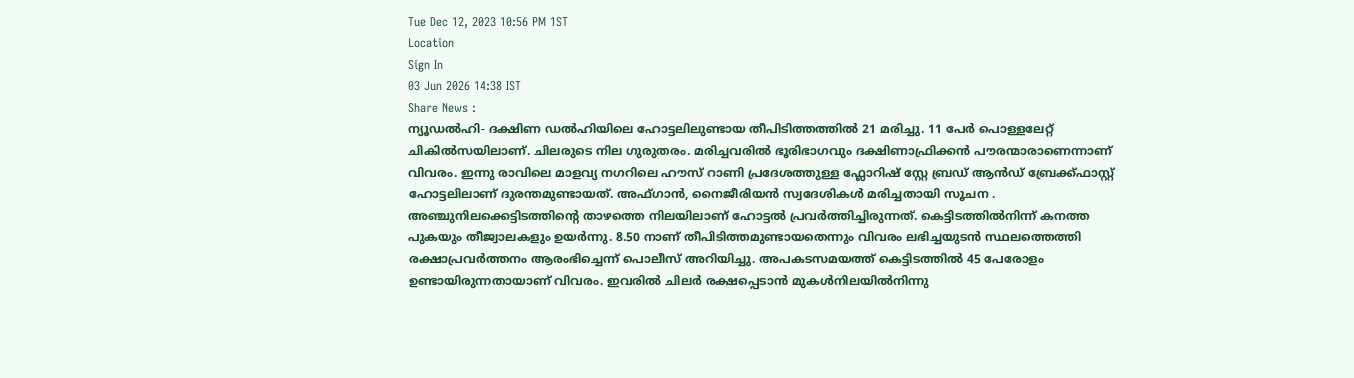Tue Dec 12, 2023 10:56 PM 1ST
Location
Sign In
03 Jun 2026 14:38 IST
Share News :
ന്യൂഡൽഹി- ദക്ഷിണ ഡൽഹിയിലെ ഹോട്ടലിലുണ്ടായ തീപിടിത്തത്തിൽ 21 മരിച്ചു. 11 പേർ പൊള്ളലേറ്റ് ചികിൽസയിലാണ്. ചിലരുടെ നില ഗുരുതരം. മരിച്ചവരിൽ ഭൂരിഭാഗവും ദക്ഷിണാഫ്രിക്കൻ പൗരന്മാരാണെന്നാണ് വിവരം. ഇന്നു രാവിലെ മാളവ്യ നഗറിലെ ഹൗസ് റാണി പ്രദേശത്തുള്ള ഫ്ലോറിഷ് സ്റ്റേ ബ്രഡ് ആൻഡ് ബ്രേക്ക്ഫാസ്റ്റ് ഹോട്ടലിലാണ് ദുരന്തമുണ്ടായത്. അഫ്ഗാൻ, നൈജീരിയൻ സ്വദേശികൾ മരിച്ചതായി സൂചന .
അഞ്ചുനിലക്കെട്ടിടത്തിന്റെ താഴത്തെ നിലയിലാണ് ഹോട്ടൽ പ്രവർത്തിച്ചിരുന്നത്. കെട്ടിടത്തിൽനിന്ന് കനത്ത പുകയും തീജ്വാലകളും ഉയർന്നു. 8.50 നാണ് തീപിടിത്തമുണ്ടായതെന്നും വിവരം ലഭിച്ചയുടൻ സ്ഥലത്തെത്തി രക്ഷാപ്രവർത്തനം ആരംഭിച്ചെന്ന് പൊലീസ് അറിയിച്ചു. അപകടസമയത്ത് കെട്ടിടത്തിൽ 45 പേരോളം ഉണ്ടായിരുന്നതായാണ് വിവരം. ഇവരിൽ ചിലർ രക്ഷപ്പെടാൻ മുകൾനിലയിൽനിന്നു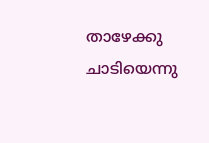താഴേക്കു ചാടിയെന്നു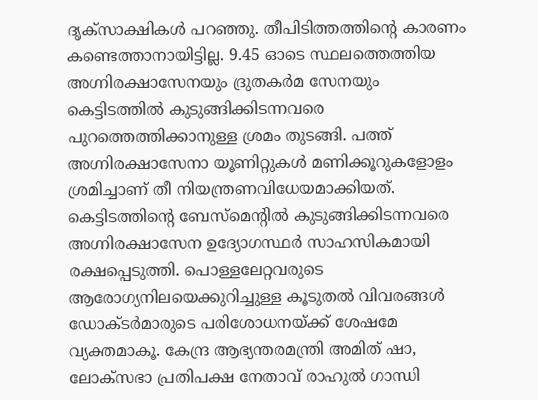ദൃക്സാക്ഷികൾ പറഞ്ഞു. തീപിടിത്തത്തിന്റെ കാരണം കണ്ടെത്താനായിട്ടില്ല. 9.45 ഓടെ സ്ഥലത്തെത്തിയ അഗ്നിരക്ഷാസേനയും ദ്രുതകർമ സേനയും കെട്ടിടത്തിൽ കുടുങ്ങിക്കിടന്നവരെ പുറത്തെത്തിക്കാനുള്ള ശ്രമം തുടങ്ങി. പത്ത് അഗ്നിരക്ഷാസേനാ യൂണിറ്റുകൾ മണിക്കൂറുകളോളം ശ്രമിച്ചാണ് തീ നിയന്ത്രണവിധേയമാക്കിയത്. കെട്ടിടത്തിന്റെ ബേസ്മെന്റിൽ കുടുങ്ങിക്കിടന്നവരെ അഗ്നിരക്ഷാസേന ഉദ്യോഗസ്ഥർ സാഹസികമായി രക്ഷപ്പെടുത്തി. പൊള്ളലേറ്റവരുടെ ആരോഗ്യനിലയെക്കുറിച്ചുള്ള കൂടുതൽ വിവരങ്ങൾ ഡോക്ടർമാരുടെ പരിശോധനയ്ക്ക് ശേഷമേ വ്യക്തമാകൂ. കേന്ദ്ര ആഭ്യന്തരമന്ത്രി അമിത് ഷാ, ലോക്സഭാ പ്രതിപക്ഷ നേതാവ് രാഹുൽ ഗാന്ധി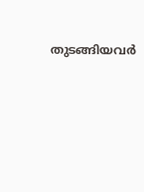തുടങ്ങിയവർ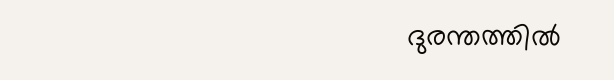ദുരന്തത്തിൽ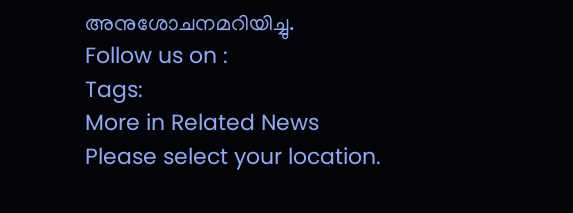അനുശോചനമറിയിച്ചു.
Follow us on :
Tags:
More in Related News
Please select your location.